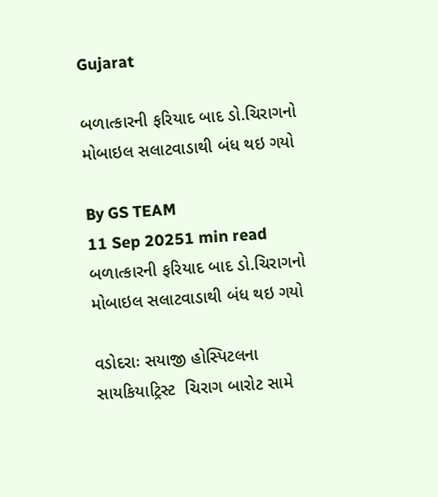Gujarat

બળાત્કારની ફરિયાદ બાદ ડો.ચિરાગનો મોબાઇલ સલાટવાડાથી બંધ થઇ ગયો

By GS TEAM
11 Sep 20251 min read
બળાત્કારની ફરિયાદ બાદ ડો.ચિરાગનો મોબાઇલ સલાટવાડાથી બંધ થઇ ગયો

વડોદરાઃ સયાજી હોસ્પિટલના સાયકિયાટ્રિસ્ટ  ચિરાગ બારોટ સામે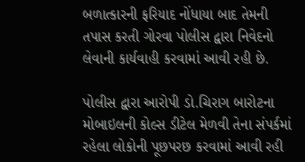બળાત્કારની ફરિયાદ નોંધાયા બાદ તેમની તપાસ કરતી ગોરવા પોલીસ દ્વારા નિવેદનો લેવાની કાર્યવાહી કરવામાં આવી રહી છે.

પોલીસ દ્વારા આરોપી ડો.ચિરાગ બારોટના મોબાઇલની કોલ્સ ડીટેલ મેળવી તેના સંપર્કમાં રહેલા લોકોની પૂછપરછ કરવામાં આવી રહી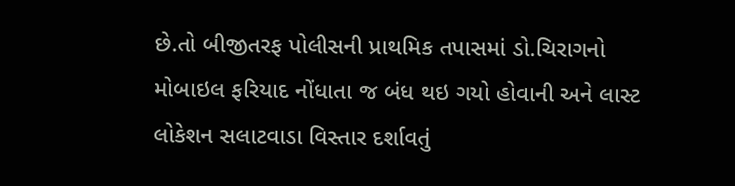છે.તો બીજીતરફ પોલીસની પ્રાથમિક તપાસમાં ડો.ચિરાગનો મોબાઇલ ફરિયાદ નોંધાતા જ બંધ થઇ ગયો હોવાની અને લાસ્ટ લોકેશન સલાટવાડા વિસ્તાર દર્શાવતું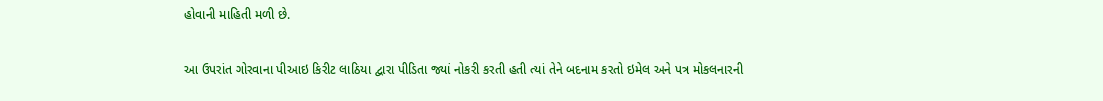હોવાની માહિતી મળી છે.

આ ઉપરાંત ગોરવાના પીઆઇ કિરીટ લાઠિયા દ્વારા પીડિતા જ્યાં નોકરી કરતી હતી ત્યાં તેને બદનામ કરતો ઇમેલ અને પત્ર મોકલનારની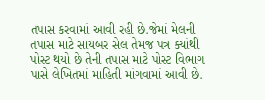તપાસ કરવામાં આવી રહી છે.જેમાં મેલની તપાસ માટે સાયબર સેલ તેમજ પત્ર ક્યાંથી પોસ્ટ થયો છે તેની તપાસ માટે પોસ્ટ વિભાગ પાસે લેખિતમાં માહિતી માંગવામાં આવી છે.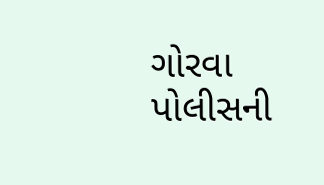ગોરવા પોલીસની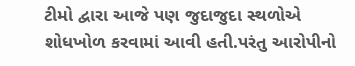ટીમો દ્વારા આજે પણ જુદાજુદા સ્થળોએ શોધખોળ કરવામાં આવી હતી.પરંતુ આરોપીનો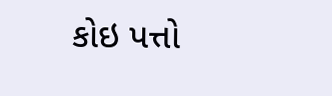કોઇ પત્તો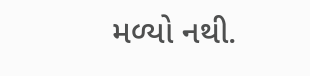મળ્યો નથી.